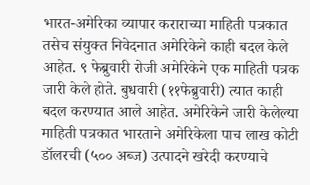भारत-अमेरिका व्यापार कराराच्या माहिती पत्रकात तसेच संयुक्त निवेदनात अमेरिकेने काही बदल केले आहेत. ९ फेब्रुवारी रोजी अमेरिकेने एक माहिती पत्रक जारी केले होते. बुधवारी (११फेब्रुवारी) त्यात काही बदल करण्यात आले आहेत. अमेरिकेने जारी केलेल्या माहिती पत्रकात भारताने अमेरिकेला पाच लाख कोटी डॉलरची (५०० अब्ज) उत्पादने खरेदी करण्याचे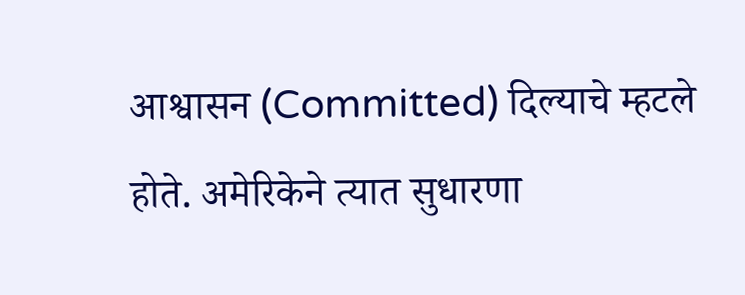आश्वासन (Committed) दिल्याचे म्हटले होते. अमेरिकेने त्यात सुधारणा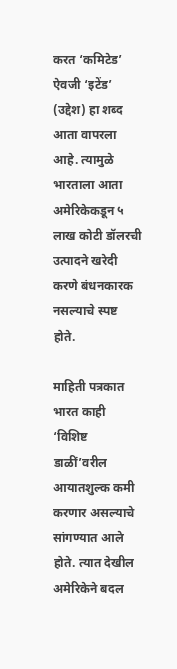करत ‘कमिटेड’ ऐवजी ‘इटेंड’ (उद्देश) हा शब्द आता वापरला आहे. त्यामुळे भारताला आता अमेरिकेकडून ५ लाख कोटी डॉलरची उत्पादने खरेदी करणे बंधनकारक नसल्याचे स्पष्ट होते.

माहिती पत्रकात भारत काही ‘विशिष्ट डाळीं’वरील आयातशुल्क कमी करणार असल्याचे सांगण्यात आले होते. त्यात देखील अमेरिकेने बदल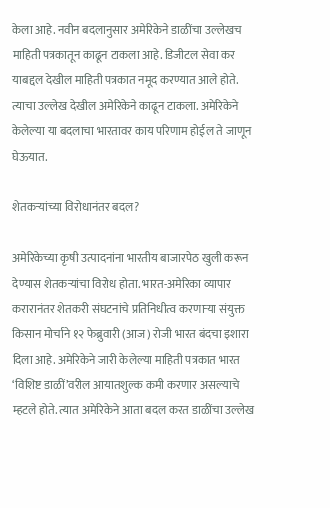केला आहे. नवीन बदलानुसार अमेरिकेने डाळींचा उल्लेखच माहिती पत्रकातून काढून टाकला आहे. डिजीटल सेवा कर याबद्दल देखील माहिती पत्रकात नमूद करण्यात आले होते. त्याचा उल्लेख देखील अमेरिकेने काढून टाकला. अमेरिकेने केलेल्या या बदलाचा भारतावर काय परिणाम होईल ते जाणून घेऊयात.

शेतकऱ्यांच्या विरोधानंतर बदल?

अमेरिकेच्या कृषी उत्पादनांना भारतीय बाजारपेठ खुली करून देण्यास शेतकऱ्यांचा विरोध होता. भारत-अमेरिका व्यापार करारानंतर शेतकरी संघटनांचे प्रतिनिधीत्व करणाऱ्या संयुक्त किसान मोर्चाने १२ फेब्रुवारी (आज) रोजी भारत बंदचा इशारा दिला आहे. अमेरिकेने जारी केलेल्या माहिती पत्रकात भारत ‘विशिष्ट डाळीं’वरील आयातशुल्क कमी करणार असल्याचे म्हटले होते. त्यात अमेरिकेने आता बदल करत डाळींचा उल्लेख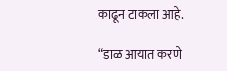काढून टाकला आहे.

“डाळ आयात करणे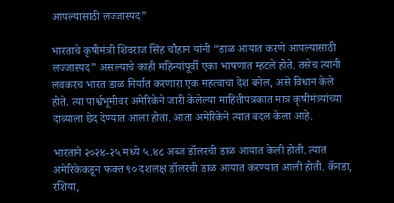आपल्यासाठी लज्जास्पद”

भारताचे कृषीमंत्री शिवराज सिंह चौहान यांनी “डाळ आयात करणे आपल्यासाठी लज्जास्पद” असल्याचे काही महिन्यांपूर्वी एका भाषणात म्हटले होते. तसेच त्यांनी लवकरच भारत डाळ निर्यात करणारा एक महत्वाचा देश बनेल, असे विधान केले होते. त्या पार्श्वभूमीवर अमेरिकेने जारी केलेल्या माहितीपत्रकात मात्र कृषीमंत्र्यांच्या दाव्याला छेद देण्यात आला होता. आता अमेरिकेने त्यात बदल केला आहे.

भारताने २०२४-२५ मध्ये ५.४८ अब्ज डॉलरची डाळ आयात केली होती. त्यात अमेरिकेकडून फक्त ९० दशलक्ष डॉलरची डाळ आयात करण्यात आली होती. कॅनडा, रशिया,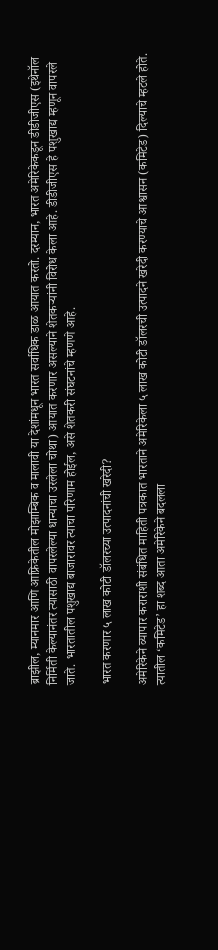ब्राझील, म्यानमार आणि आफ्रिकेतील मोझाम्बिक व मालावी या देशांमधून भारत सर्वाधिक डाळ आयात करतो. दरम्यान, भारत अमेरिकेकडून डीडीजीएस (इथेनॉल निर्मिती केल्यानंतर त्यासाठी वापरलेल्या धान्याचा उरलेला चोथा) आयात करणार असल्याने शेतकऱ्यांनी विरोध केला आहे. डीडीजीएस हे पशुखाद्य म्हणून वापरले जाते. भारतातील पशुखाद्य बाजारावर त्याचा परिणाम होईल, असे शेतकरी संघटनांचे म्हणणे आहे.

भारत करणार ५ लाख कोटी डॉलरच्या उत्पादनांची खरेदी?

अमेरिकेने व्यापार कराराशी संबंधित माहिती पत्रकात भारताने अमेरिकेला ५ लाख कोटी डॉलरची उत्पादने खरेदी करण्याचे आश्वासन (कमिटेड) दिल्याचे म्हटले होते. त्यातील ‘कमिटेड’ हा शब्द आता अमेरिकेने बदलला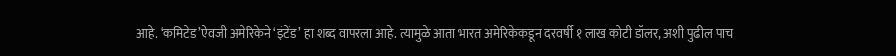आहे. ‘कमिटेड’ऐवजी अमेरिकेने ‘इंटेंड’ हा शब्द वापरला आहे. त्यामुळे आता भारत अमेरिकेकडून दरवर्षी १ लाख कोटी डॉलर, अशी पुढील पाच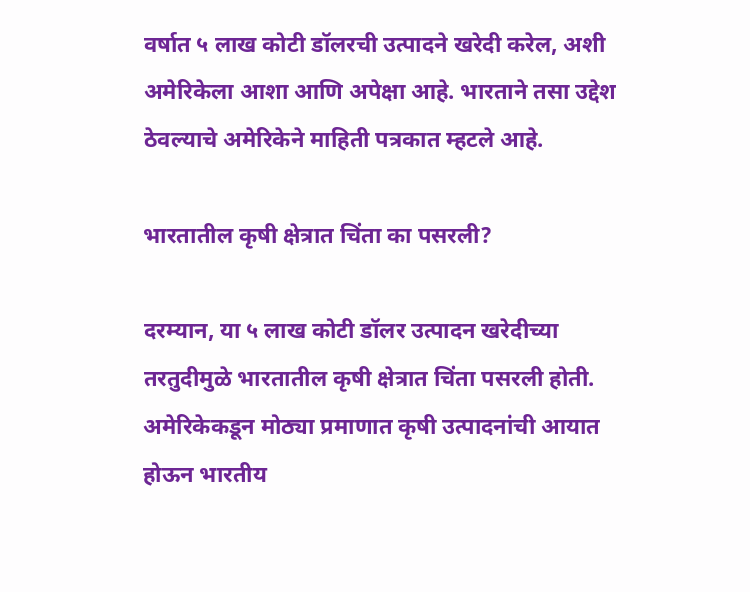वर्षात ५ लाख कोटी डॉलरची उत्पादने खरेदी करेल, अशी अमेरिकेला आशा आणि अपेक्षा आहे. भारताने तसा उद्देश ठेवल्याचे अमेरिकेने माहिती पत्रकात म्हटले आहे.

भारतातील कृषी क्षेत्रात चिंता का पसरली?

दरम्यान, या ५ लाख कोटी डॉलर उत्पादन खरेदीच्या तरतुदीमुळे भारतातील कृषी क्षेत्रात चिंता पसरली होती. अमेरिकेकडून मोठ्या प्रमाणात कृषी उत्पादनांची आयात होऊन भारतीय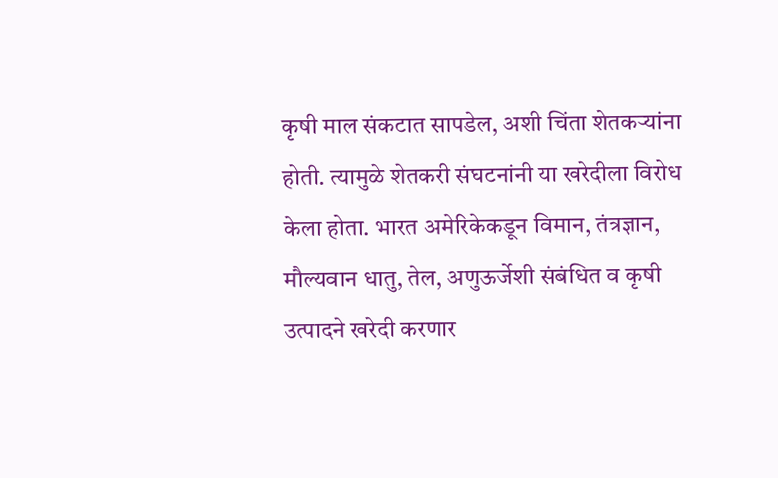कृषी माल संकटात सापडेल, अशी चिंता शेतकऱ्यांना होती. त्यामुळे शेतकरी संघटनांनी या खरेदीला विरोध केला होता. भारत अमेरिकेकडून विमान, तंत्रज्ञान, मौल्यवान धातु, तेल, अणुऊर्जेशी संबंधित व कृषी उत्पादने खरेदी करणार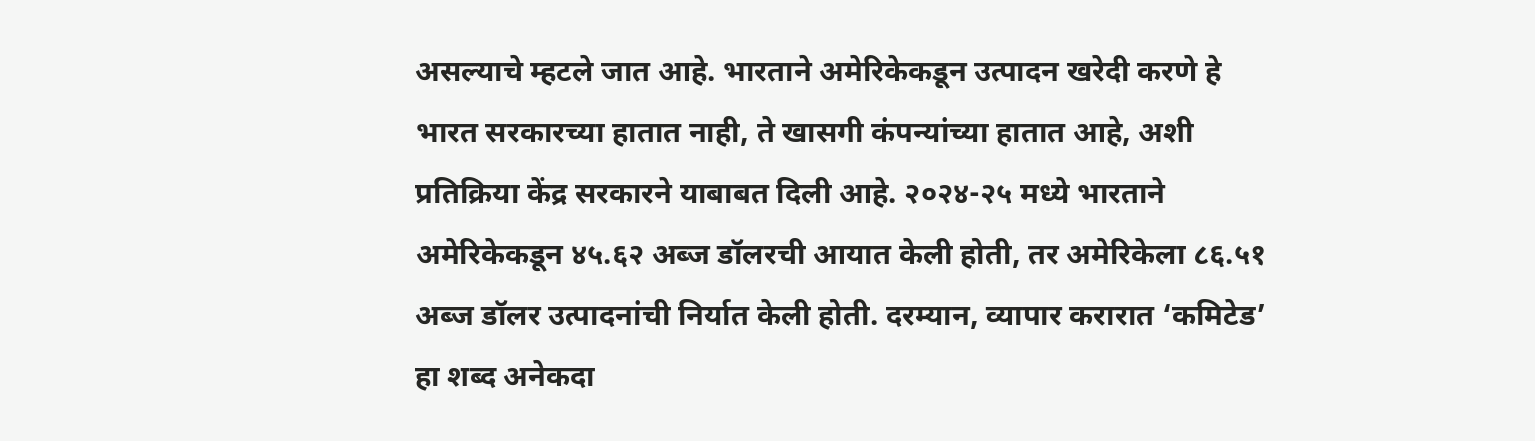असल्याचे म्हटले जात आहे. भारताने अमेरिकेकडून उत्पादन खरेदी करणे हे भारत सरकारच्या हातात नाही, ते खासगी कंपन्यांच्या हातात आहे, अशी प्रतिक्रिया केंद्र सरकारने याबाबत दिली आहे. २०२४-२५ मध्ये भारताने अमेरिकेकडून ४५.६२ अब्ज डॉलरची आयात केली होती, तर अमेरिकेला ८६.५१ अब्ज डॉलर उत्पादनांची निर्यात केली होती. दरम्यान, व्यापार करारात ‘कमिटेड’ हा शब्द अनेकदा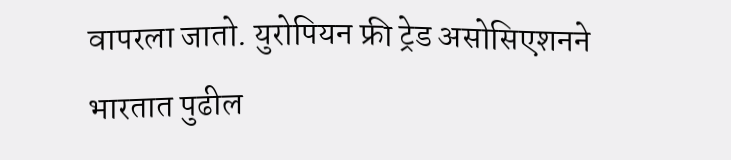वापरला जातो. युरोपियन फ्री ट्रेड असोसिएशनने भारतात पुढील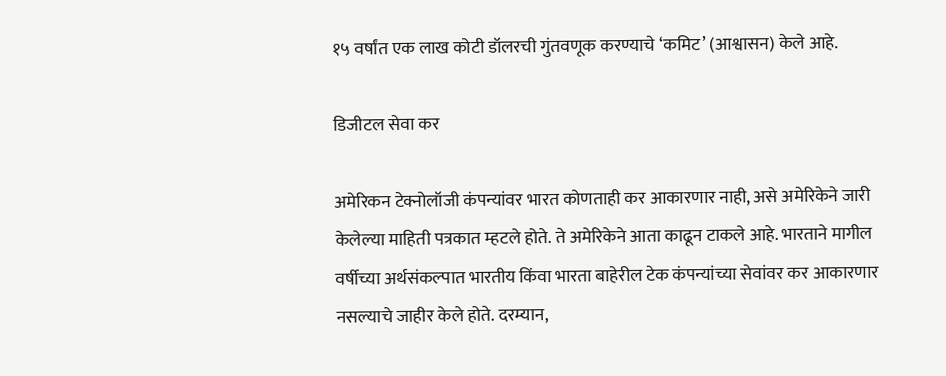१५ वर्षांत एक लाख कोटी डॉलरची गुंतवणूक करण्याचे ‘कमिट’ (आश्वासन) केले आहे.

डिजीटल सेवा कर

अमेरिकन टेक्नोलॉजी कंपन्यांवर भारत कोणताही कर आकारणार नाही, असे अमेरिकेने जारी केलेल्या माहिती पत्रकात म्हटले होते. ते अमेरिकेने आता काढून टाकले आहे. भारताने मागील वर्षीच्या अर्थसंकल्पात भारतीय किंवा भारता बाहेरील टेक कंपन्यांच्या सेवांवर कर आकारणार नसल्याचे जाहीर केले होते. दरम्यान,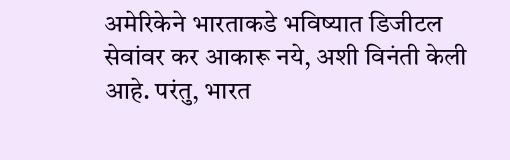अमेरिकेने भारताकडे भविष्यात डिजीटल सेवांवर कर आकारू नये, अशी विनंती केली आहे. परंतु, भारत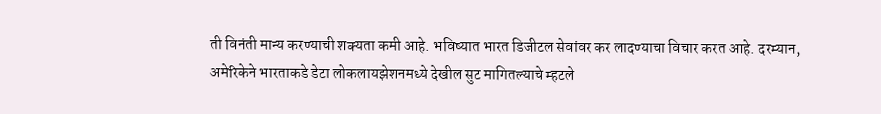ती विनंती मान्य करण्याची शक्यता कमी आहे. भविष्यात भारत डिजीटल सेवांवर कर लादण्याचा विचार करत आहे. दरम्यान, अमेरिकेने भारताकडे डेटा लोकलायझेशनमध्ये देखील सुट मागितल्याचे म्हटले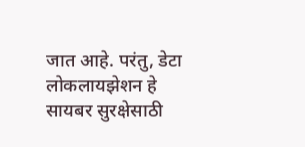जात आहे. परंतु, डेटा लोकलायझेशन हे सायबर सुरक्षेसाठी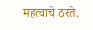महत्वाचे ठरते.